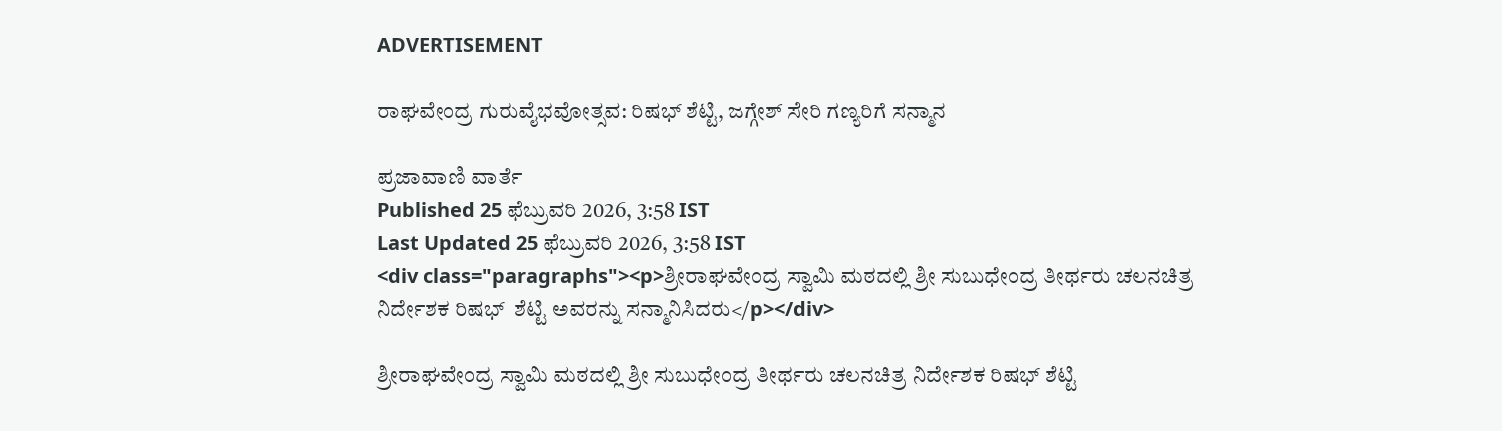ADVERTISEMENT

ರಾಘವೇಂದ್ರ ಗುರುವೈಭವೋತ್ಸವ: ರಿಷಭ್ ಶೆಟ್ಟಿ, ಜಗ್ಗೇಶ್ ಸೇರಿ ಗಣ್ಯರಿಗೆ ಸನ್ಮಾನ

ಪ್ರಜಾವಾಣಿ ವಾರ್ತೆ
Published 25 ಫೆಬ್ರುವರಿ 2026, 3:58 IST
Last Updated 25 ಫೆಬ್ರುವರಿ 2026, 3:58 IST
<div class="paragraphs"><p>ಶ್ರೀರಾಘವೇಂದ್ರ ಸ್ವಾಮಿ ಮಠದಲ್ಲಿ ಶ್ರೀ ಸುಬುಧೇಂದ್ರ ತೀರ್ಥರು ಚಲನಚಿತ್ರ ನಿರ್ದೇಶಕ ರಿಷಭ್  ಶೆಟ್ಟಿ ಅವರನ್ನು ಸನ್ಮಾನಿಸಿದರು</p></div>

ಶ್ರೀರಾಘವೇಂದ್ರ ಸ್ವಾಮಿ ಮಠದಲ್ಲಿ ಶ್ರೀ ಸುಬುಧೇಂದ್ರ ತೀರ್ಥರು ಚಲನಚಿತ್ರ ನಿರ್ದೇಶಕ ರಿಷಭ್ ಶೆಟ್ಟಿ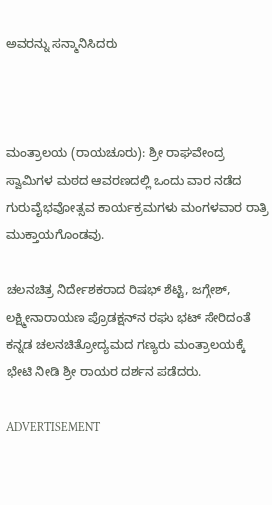ಅವರನ್ನು ಸನ್ಮಾನಿಸಿದರು



ಮಂತ್ರಾಲಯ (ರಾಯಚೂರು): ಶ್ರೀ ರಾಘವೇಂದ್ರ ಸ್ವಾಮಿಗಳ ಮಠದ ಆವರಣದಲ್ಲಿ ಒಂದು ವಾರ ನಡೆದ ಗುರುವೈಭವೋತ್ಸವ ಕಾರ್ಯಕ್ರಮಗಳು ಮಂಗಳವಾರ ರಾತ್ರಿ ಮುಕ್ತಾಯಗೊಂಡವು.

ಚಲನಚಿತ್ರ ನಿರ್ದೇಶಕರಾದ ರಿಷಭ್‌ ಶೆಟ್ಟಿ, ಜಗ್ಗೇಶ್, ಲಕ್ಷ್ಮೀನಾರಾಯಣ ಪ್ರೊಡಕ್ಷನ್‌ನ ರಘು ಭಟ್ ಸೇರಿದಂತೆ ಕನ್ನಡ ಚಲನಚಿತ್ರೋದ್ಯಮದ ಗಣ್ಯರು ಮಂತ್ರಾಲಯಕ್ಕೆ ಭೇಟಿ ನೀಡಿ ಶ್ರೀ ರಾಯರ ದರ್ಶನ ಪಡೆದರು.

ADVERTISEMENT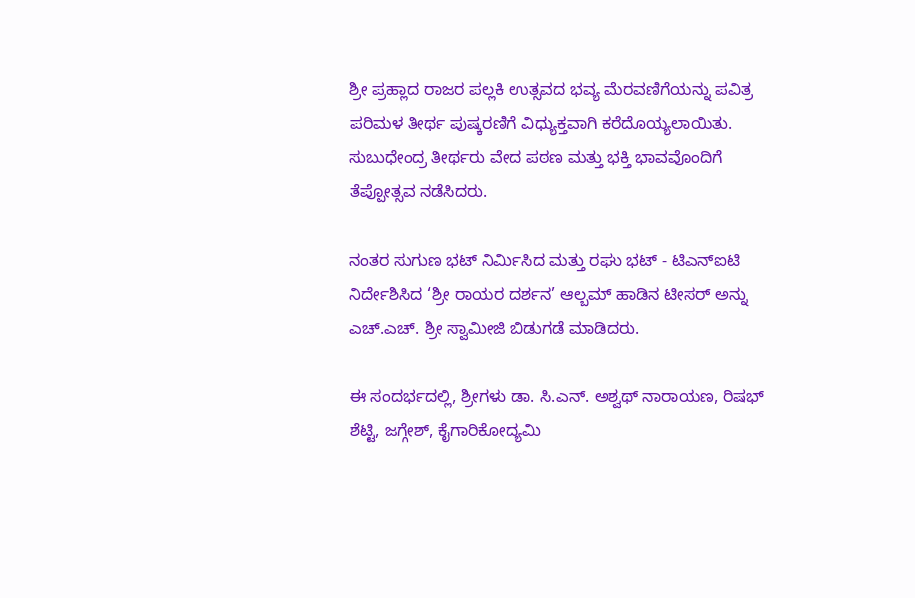ಶ್ರೀ ಪ್ರಹ್ಲಾದ ರಾಜರ ಪಲ್ಲಕಿ ಉತ್ಸವದ ಭವ್ಯ ಮೆರವಣಿಗೆಯನ್ನು ಪವಿತ್ರ ಪರಿಮಳ ತೀರ್ಥ ಪುಷ್ಕರಣಿಗೆ ವಿಧ್ಯುಕ್ತವಾಗಿ ಕರೆದೊಯ್ಯಲಾಯಿತು. ಸುಬುಧೇಂದ್ರ ತೀರ್ಥರು ವೇದ ಪಠಣ ಮತ್ತು ಭಕ್ತಿ ಭಾವವೊಂದಿಗೆ ತೆಪ್ಪೋತ್ಸವ ನಡೆಸಿದರು.

ನಂತರ ಸುಗುಣ ಭಟ್ ನಿರ್ಮಿಸಿದ ಮತ್ತು ರಘು ಭಟ್ - ಟಿಎನ್ಐಟಿ ನಿರ್ದೇಶಿಸಿದ ‘ಶ್ರೀ ರಾಯರ ದರ್ಶನ’ ಆಲ್ಬಮ್ ಹಾಡಿನ ಟೀಸರ್ ಅನ್ನು ಎಚ್.ಎಚ್. ಶ್ರೀ ಸ್ವಾಮೀಜಿ ಬಿಡುಗಡೆ ಮಾಡಿದರು.

ಈ ಸಂದರ್ಭದಲ್ಲಿ, ಶ್ರೀಗಳು ಡಾ. ಸಿ.ಎನ್. ಅಶ್ವಥ್ ನಾರಾಯಣ, ರಿಷಭ್‌ ಶೆಟ್ಟಿ, ಜಗ್ಗೇಶ್, ಕೈಗಾರಿಕೋದ್ಯಮಿ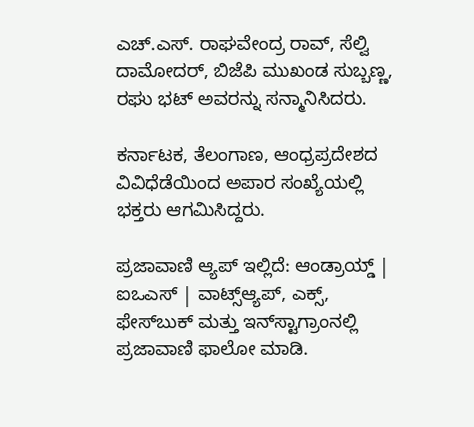ಎಚ್.ಎಸ್. ರಾಘವೇಂದ್ರ ರಾವ್, ಸೆಲ್ವಿ ದಾಮೋದರ್, ಬಿಜೆಪಿ ಮುಖಂಡ ಸುಬ್ಬಣ್ಣ, ರಘು ಭಟ್ ಅವರನ್ನು ಸನ್ಮಾನಿಸಿದರು.

ಕರ್ನಾಟಕ, ತೆಲಂಗಾಣ, ಆಂಧ್ರಪ್ರದೇಶದ ವಿವಿಧೆಡೆಯಿಂದ ಅಪಾರ ಸಂಖ್ಯೆಯಲ್ಲಿ ಭಕ್ತರು ಆಗಮಿಸಿದ್ದರು.

ಪ್ರಜಾವಾಣಿ ಆ್ಯಪ್ ಇಲ್ಲಿದೆ: ಆಂಡ್ರಾಯ್ಡ್ | ಐಒಎಸ್ | ವಾಟ್ಸ್ಆ್ಯಪ್, ಎಕ್ಸ್, ಫೇಸ್‌ಬುಕ್ ಮತ್ತು ಇನ್‌ಸ್ಟಾಗ್ರಾಂನಲ್ಲಿ ಪ್ರಜಾವಾಣಿ ಫಾಲೋ ಮಾಡಿ.